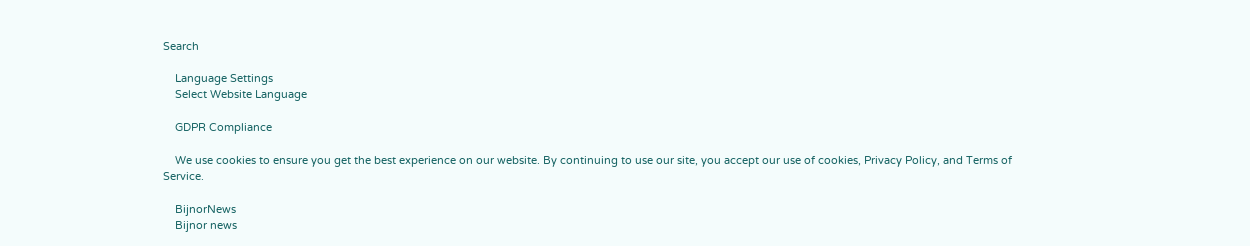Search

    Language Settings
    Select Website Language

    GDPR Compliance

    We use cookies to ensure you get the best experience on our website. By continuing to use our site, you accept our use of cookies, Privacy Policy, and Terms of Service.

    BijnorNews
    Bijnor news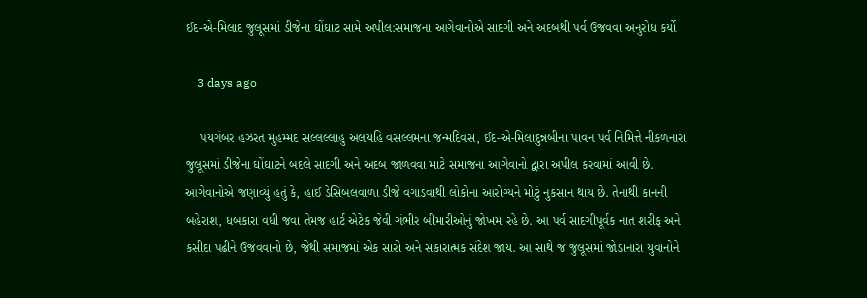ઈદ-એ-મિલાદ જુલૂસમાં ડીજેના ઘોંઘાટ સામે અપીલ:સમાજના આગેવાનોએ સાદગી અને અદબથી પર્વ ઉજવવા અનુરોધ કર્યો

    3 days ago

    પયગંબર હઝરત મુહમ્મદ સલ્લલ્લાહુ અલયહિ વસલ્લમના જન્મદિવસ, ઈદ-એ-મિલાદુન્નબીના પાવન પર્વ નિમિત્તે નીકળનારા જુલૂસમાં ડીજેના ઘોંઘાટને બદલે સાદગી અને અદબ જાળવવા માટે સમાજના આગેવાનો દ્વારા અપીલ કરવામાં આવી છે. આગેવાનોએ જણાવ્યું હતું કે, હાઈ ડેસિબલવાળા ડીજે વગાડવાથી લોકોના આરોગ્યને મોટું નુકસાન થાય છે. તેનાથી કાનની બહેરાશ, ધબકારા વધી જવા તેમજ હાર્ટ એટેક જેવી ગંભીર બીમારીઓનું જોખમ રહે છે. આ પર્વ સાદગીપૂર્વક નાત શરીફ અને કસીદા પઢીને ઉજવવાનો છે, જેથી સમાજમાં એક સારો અને સકારાત્મક સંદેશ જાય. આ સાથે જ જુલૂસમાં જોડાનારા યુવાનોને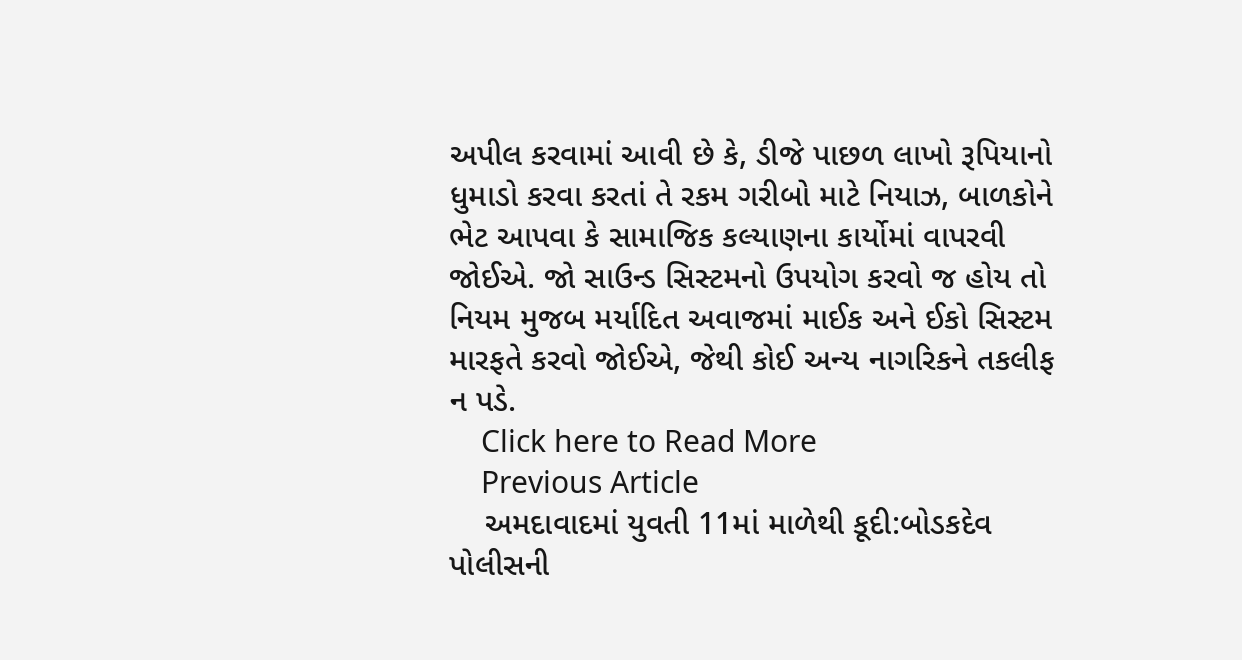અપીલ કરવામાં આવી છે કે, ડીજે પાછળ લાખો રૂપિયાનો ધુમાડો કરવા કરતાં તે રકમ ગરીબો માટે નિયાઝ, બાળકોને ભેટ આપવા કે સામાજિક કલ્યાણના કાર્યોમાં વાપરવી જોઈએ. જો સાઉન્ડ સિસ્ટમનો ઉપયોગ કરવો જ હોય તો નિયમ મુજબ મર્યાદિત અવાજમાં માઈક અને ઈકો સિસ્ટમ મારફતે કરવો જોઈએ, જેથી કોઈ અન્ય નાગરિકને તકલીફ ન પડે.
    Click here to Read More
    Previous Article
    અમદાવાદમાં યુવતી 11માં માળેથી કૂદી:બોડકદેવ પોલીસની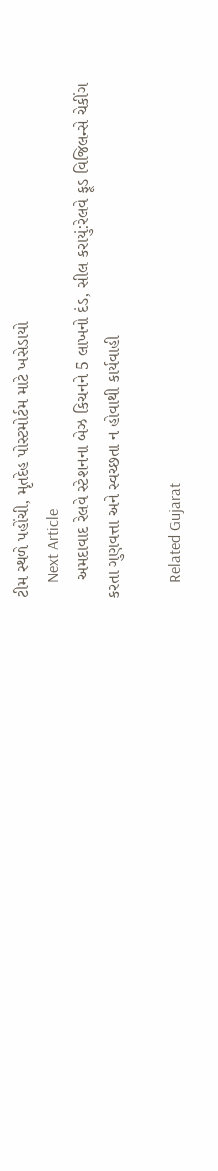ટીમ સ્થળે પહોંચી, મૃતદેહ પોસ્ટમોર્ટમ માટે ખસેડાયો
    Next Article
    અમદાવાદ રેલવે સ્ટેશનના બેઝ કિચનને 5 લાખનો દંડ, સીલ કરાયું:રેલવે ફૂડ વિજિલન્સે ચેકીંગ કરતા ગુણવત્તા અને સ્વચ્છતા ન હોવાથી કાર્યવાહી

    Related Gujarat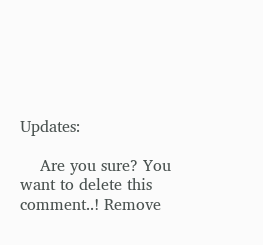Updates:

    Are you sure? You want to delete this comment..! Remove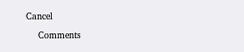Cancel

    Comments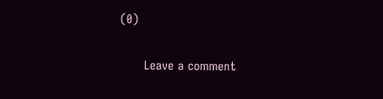(0)

      Leave a comment